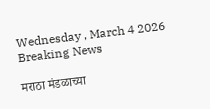Wednesday , March 4 2026
Breaking News

मराठा मंडळाच्या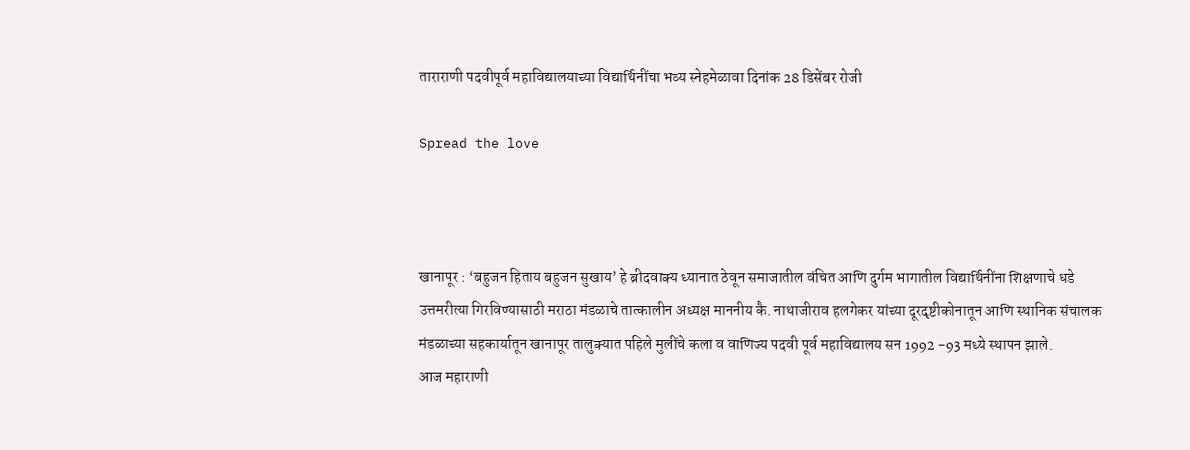ताराराणी पदवीपूर्व महाविद्यालयाच्या विद्यार्थिनींचा भव्य स्नेहमेळावा दिनांक 28 डिसेंबर रोजी

Spread the love



खानापूर : ‘बहुजन हिताय बहुजन सुखाय’ हे ब्रीदवाक्य ध्यानात ठेवून समाजातील वंचित आणि दुर्गम भागातील विद्यार्थिनींना शिक्षणाचे धडे उत्तमरीत्या गिरविण्यासाठी मराठा मंडळाचे तात्कालीन अध्यक्ष माननीय कै. नाथाजीराव हलगेकर यांच्या दूरदृष्टीकोनातून आणि स्थानिक संचालक मंडळाच्या सहकार्यातून खानापूर तालुक्यात पहिले मुलींचे कला व वाणिज्य पदवी पूर्व महाविद्यालय सन 1992 -93 मध्ये स्थापन झाले.
आज महाराणी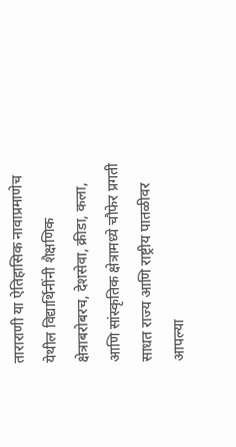ताराराणी या ऐतिहासिक नावाप्रमाणेच येथील विद्यार्थिनींनी शैक्षणिक क्षेत्राबरोबरच, देशसेवा, क्रीडा, कला, आणि सांस्कृतिक क्षेत्रामध्ये चौफेर प्रगती साधत राज्य आणि राष्ट्रीय पातळीवर आपल्या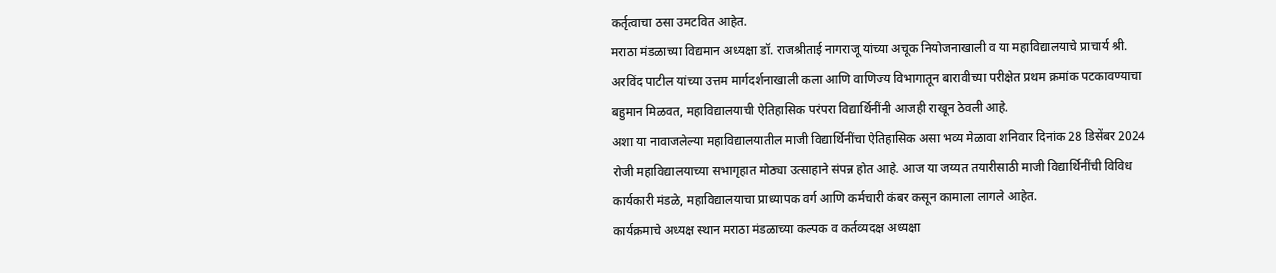कर्तृत्वाचा ठसा उमटवित आहेत.
मराठा मंडळाच्या विद्यमान अध्यक्षा डॉ. राजश्रीताई नागराजू यांच्या अचूक नियोजनाखाली व या महाविद्यालयाचे प्राचार्य श्री. अरविंद पाटील यांच्या उत्तम मार्गदर्शनाखाली कला आणि वाणिज्य विभागातून बारावीच्या परीक्षेत प्रथम क्रमांक पटकावण्याचा बहुमान मिळवत, महाविद्यालयाची ऐतिहासिक परंपरा विद्यार्थिनींनी आजही राखून ठेवली आहे.
अशा या नावाजलेल्या महाविद्यालयातील माजी विद्यार्थिनींचा ऐतिहासिक असा भव्य मेळावा शनिवार दिनांक 28 डिसेंबर 2024 रोजी महाविद्यालयाच्या सभागृहात मोठ्या उत्साहाने संपन्न होत आहे. आज या जय्यत तयारीसाठी माजी विद्यार्थिनींची विविध कार्यकारी मंडळे, महाविद्यालयाचा प्राध्यापक वर्ग आणि कर्मचारी कंबर कसून कामाला लागले आहेत.
कार्यक्रमाचे अध्यक्ष स्थान मराठा मंडळाच्या कल्पक व कर्तव्यदक्ष अध्यक्षा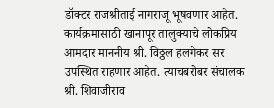डॉक्टर राजश्रीताई नागराजू भूषवणार आहेत. कार्यक्रमासाठी खानापूर तालुक्याचे लोकप्रिय आमदार माननीय श्री. विठ्ठल हलगेकर सर उपस्थित राहणार आहेत. त्याचबरोबर संचालक श्री. शिवाजीराव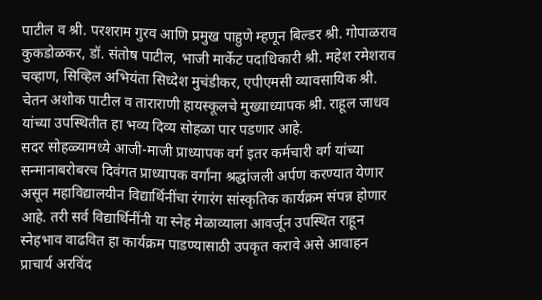पाटील व श्री. परशराम गुरव आणि प्रमुख पाहुणे म्हणून बिल्डर श्री. गोपाळराव कुकडोळकर, डॉ. संतोष पाटील, भाजी मार्केट पदाधिकारी श्री. महेश रमेशराव चव्हाण, सिव्हिल अभियंता सिध्देश मुचंडीकर, एपीएमसी व्यावसायिक श्री. चेतन अशोक पाटील व ताराराणी हायस्कूलचे मुख्याध्यापक श्री. राहूल जाधव यांच्या उपस्थितीत हा भव्य दिव्य सोहळा पार पडणार आहे.
सदर सोहळ्यामध्ये आजी-माजी प्राध्यापक वर्ग इतर कर्मचारी वर्ग यांच्या सन्मानाबरोबरच दिवंगत प्राध्यापक वर्गांना श्रद्धांजली अर्पण करण्यात येणार असून महाविद्यालयीन विद्यार्थिनींचा रंगारंग सांस्कृतिक कार्यक्रम संपन्न होणार आहे. तरी सर्व विद्यार्थिनींनी या स्नेह मेळाव्याला आवर्जून उपस्थित राहून स्नेहभाव वाढवित हा कार्यक्रम पाडण्यासाठी उपकृत करावे असे आवाहन प्राचार्य अरविंद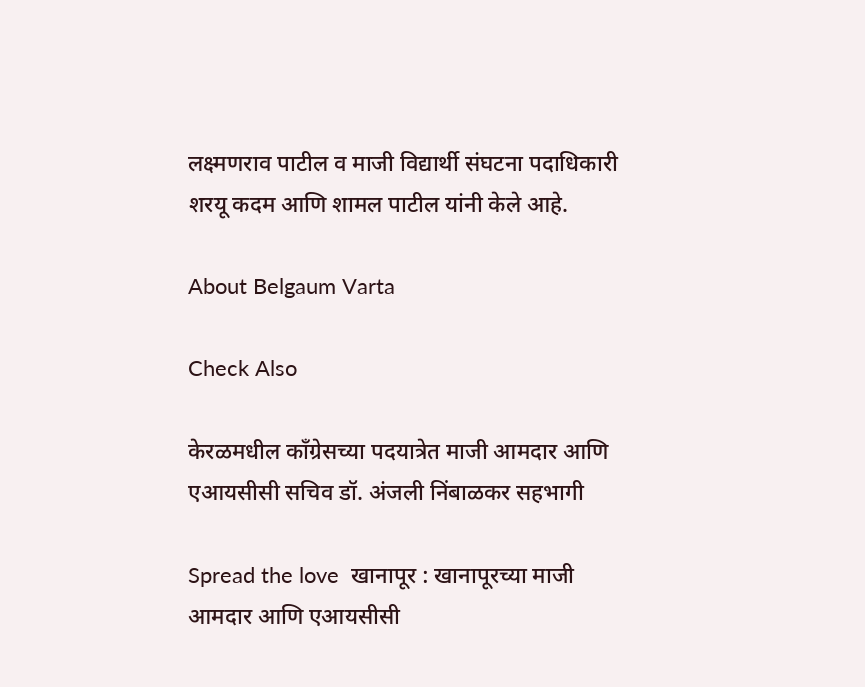लक्ष्मणराव पाटील व माजी विद्यार्थी संघटना पदाधिकारी शरयू कदम आणि शामल पाटील यांनी केले आहे.

About Belgaum Varta

Check Also

केरळमधील काँग्रेसच्या पदयात्रेत माजी आमदार आणि एआयसीसी सचिव डॉ. अंजली निंबाळकर सहभागी

Spread the love  खानापूर : खानापूरच्या माजी आमदार आणि एआयसीसी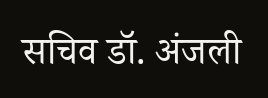सचिव डॉ. अंजली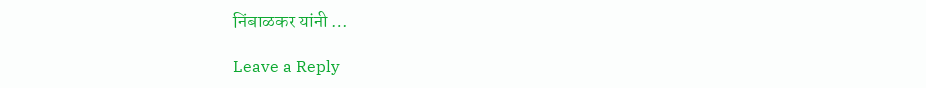निंबाळकर यांनी …

Leave a Reply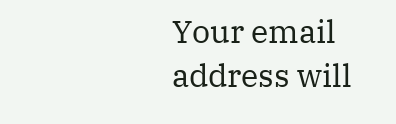Your email address will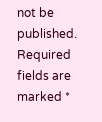not be published. Required fields are marked *